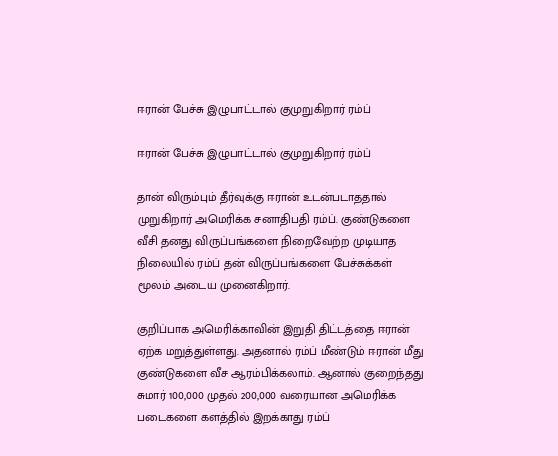ஈரான் பேச்சு இழுபாட்டால் குமுறுகிறார் ரம்ப்

ஈரான் பேச்சு இழுபாட்டால் குமுறுகிறார் ரம்ப்

தான் விரும்பும் தீர்வுக்கு ஈரான் உடன்படாததால் முறுகிறார் அமெரிக்க சனாதிபதி ரம்ப். குண்டுகளை வீசி தனது விருப்பங்களை நிறைவேற்ற முடியாத நிலையில் ரம்ப் தன் விருப்பங்களை பேச்சுக்கள் மூலம் அடைய முனைகிறார்.

குறிப்பாக அமெரிக்காவின் இறுதி திட்டத்தை ஈரான் ஏற்க மறுத்துள்ளது. அதனால் ரம்ப் மீண்டும் ஈரான் மீது குண்டுகளை வீச ஆரம்பிக்கலாம். ஆனால் குறைந்தது சுமார் 100,000 முதல் 200,000 வரையான அமெரிக்க படைகளை களத்தில் இறக்காது ரம்ப்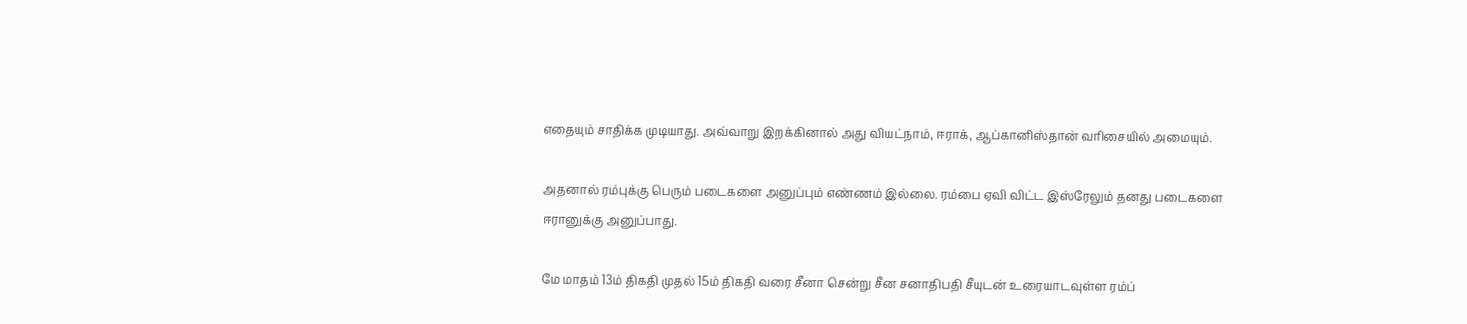எதையும் சாதிக்க முடியாது. அவ்வாறு இறக்கினால் அது வியட்நாம், ஈராக், ஆப்கானிஸ்தான் வரிசையில் அமையும்.

அதனால் ரம்புக்கு பெரும் படைகளை அனுப்பும் எண்ணம் இல்லை. ரம்பை ஏவி விட்ட இஸ்ரேலும் தனது படைகளை ஈரானுக்கு அனுப்பாது.

மே மாதம் 13ம் திகதி முதல் 15ம் திகதி வரை சீனா சென்று சீன சனாதிபதி சீயுடன் உரையாடவுள்ள ரம்ப்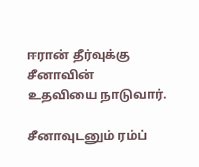ஈரான் தீர்வுக்கு சீனாவின் உதவியை நாடுவார்.

சீனாவுடனும் ரம்ப்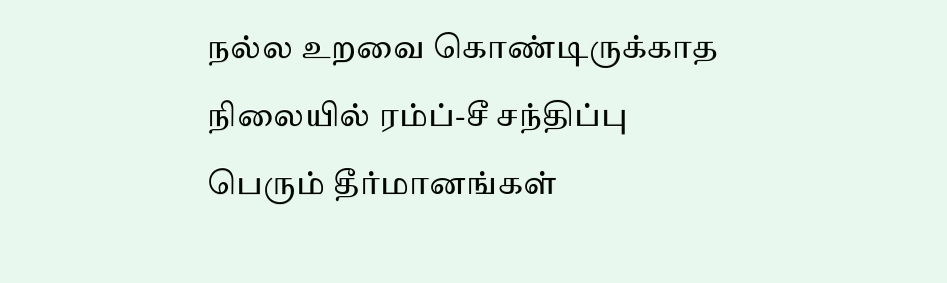நல்ல உறவை கொண்டிருக்காத நிலையில் ரம்ப்-சீ சந்திப்பு பெரும் தீர்மானங்கள்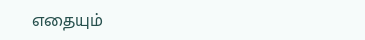எதையும்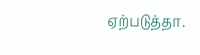ஏற்படுத்தா.